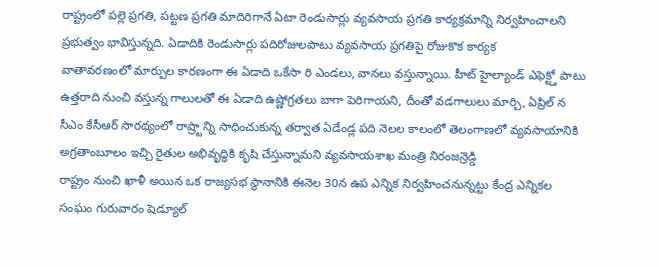రాష్ట్రంలో పల్లె ప్రగతి, పట్టణ ప్రగతి మాదిరిగానే ఏటా రెండుసార్లు వ్యవసాయ ప్రగతి కార్యక్రమాన్ని నిర్వహించాలని ప్రభుత్వం భావిస్తున్నది. ఏడాదికి రెండుసార్లు పదిరోజులపాటు వ్యవసాయ ప్రగతిపై రోజుకొక కార్యక
వాతావరణంలో మార్పుల కారణంగా ఈ ఏడాది ఒకేసా రి ఎండలు, వానలు వస్తున్నాయి. హీట్ హైల్యాండ్ ఎఫెక్ట్తో పాటు ఉత్తరాది నుంచి వస్తున్న గాలులతో ఈ ఏడాది ఉష్ణోగ్రతలు బాగా పెరిగాయని, దీంతో వడగాలులు మార్చి, ఏప్రిల్ న
సీఎం కేసీఆర్ సారథ్యంలో రాష్ర్టాన్ని సాధించుకున్న తర్వాత ఏడేండ్ల పది నెలల కాలంలో తెలంగాణలో వ్యవసాయానికి అగ్రతాంబూలం ఇచ్చి రైతుల అభివృద్ధికి కృషి చేస్తున్నామని వ్యవసాయశాఖ మంత్రి నిరంజన్రెడ్డి
రాష్ట్రం నుంచి ఖాళీ అయిన ఒక రాజ్యసభ స్థానానికి ఈనెల 30న ఉప ఎన్నిక నిర్వహించనున్నట్టు కేంద్ర ఎన్నికల సంఘం గురువారం షెడ్యూల్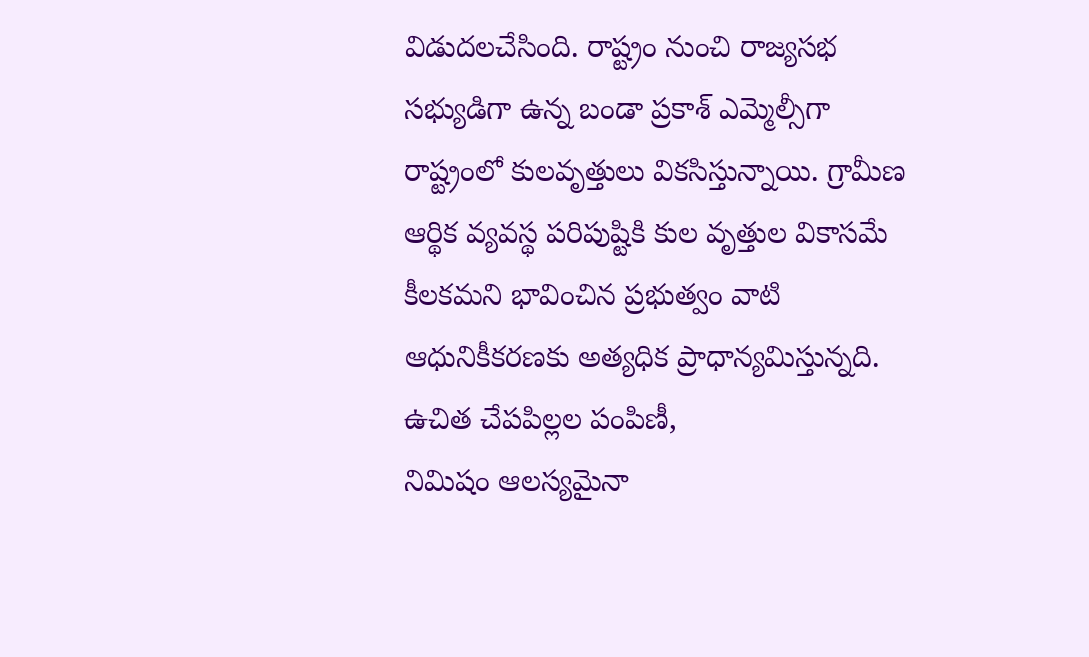విడుదలచేసింది. రాష్ట్రం నుంచి రాజ్యసభ సభ్యుడిగా ఉన్న బండా ప్రకాశ్ ఎమ్మెల్సీగా
రాష్ట్రంలో కులవృత్తులు వికసిస్తున్నాయి. గ్రామీణ ఆర్థిక వ్యవస్థ పరిపుష్టికి కుల వృత్తుల వికాసమే కీలకమని భావించిన ప్రభుత్వం వాటి ఆధునికీకరణకు అత్యధిక ప్రాధాన్యమిస్తున్నది. ఉచిత చేపపిల్లల పంపిణీ,
నిమిషం ఆలస్యమైనా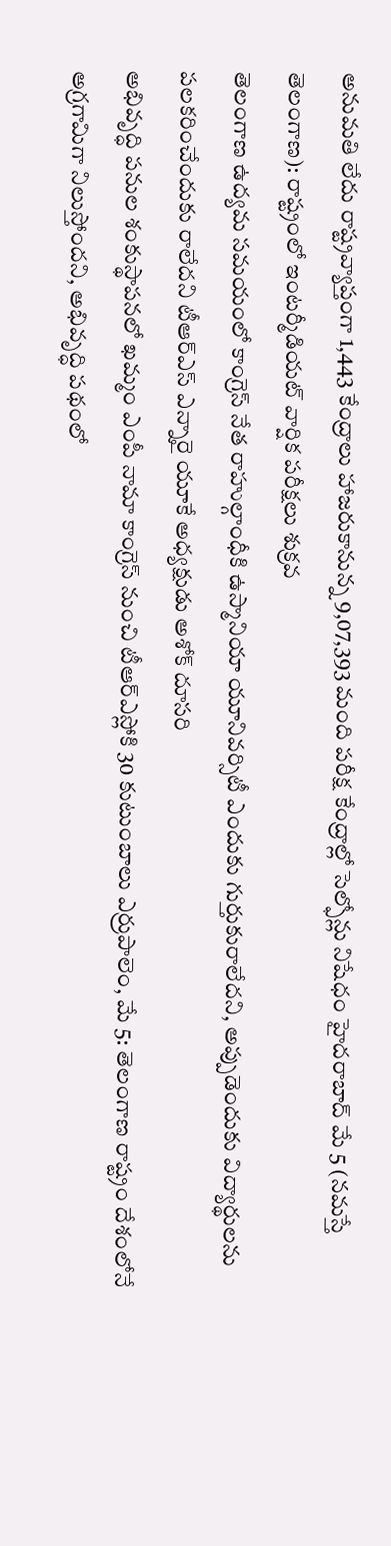అనుమతి లేదు రాష్ట్రవ్యాప్తంగా 1,443 కేంద్రాలు హాజరుకానున్న 9,07,393 మంది పరీక్ష కేంద్రాల్లో సెల్ఫోన్లు నిషేధం హైదరాబాద్ మే 5 (నమస్తే తెలంగాణ): రాష్ట్రంలో ఇంటర్మీడియట్ వార్షిక పరీక్షలు శుక్రవ
తెలంగాణ ఉద్యమ సమయంలో కాంగ్రెస్ నేత రాహుల్గాంధీకి ఉస్మానియా యూనివర్సిటీ ఎందుకు గుర్తుకురాలేదని, అప్పుడెందుకు విద్యార్థులను పలకరించేందుకు రాలేదని టీఆర్ఎస్ ఎన్నారై యూకే అధ్యక్షుడు అశోక్ దూసరి
అభివృద్ధి పనుల శంకుస్థాపనలో ఖమ్మం ఎంపీ నామా కాంగ్రెస్ నుంచి టీఆర్ఎస్లోకి 30 కుటుంబాలు ఎర్రుపాలెం, మే 5: తెలంగాణ రాష్ట్రం దేశంలోనే అగ్రగామిగా నిలుస్తోందని, అభివృద్ధి పథంలో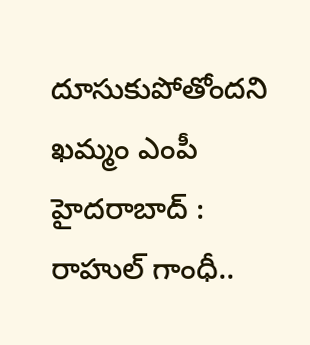దూసుకుపోతోందని ఖమ్మం ఎంపీ
హైదరాబాద్ : రాహుల్ గాంధీ..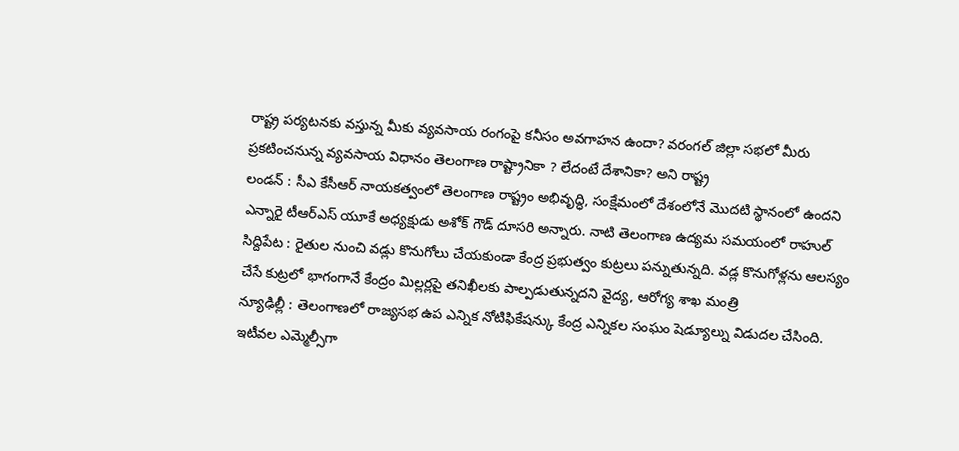రాష్ట్ర పర్యటనకు వస్తున్న మీకు వ్యవసాయ రంగంపై కనీసం అవగాహన ఉందా? వరంగల్ జిల్లా సభలో మీరు ప్రకటించనున్న వ్యవసాయ విధానం తెలంగాణ రాష్ట్రానికా ? లేదంటే దేశానికా? అని రాష్ట్ర
లండన్ : సీఎ కేసీఆర్ నాయకత్వంలో తెలంగాణ రాష్ట్రం అభివృద్ధి, సంక్షేమంలో దేశంలోనే మొదటి స్థానంలో ఉందని ఎన్నారై టీఆర్ఎస్ యూకే అధ్యక్షుడు అశోక్ గౌడ్ దూసరి అన్నారు. నాటి తెలంగాణ ఉద్యమ సమయంలో రాహుల్
సిద్దిపేట : రైతుల నుంచి వడ్లు కొనుగోలు చేయకుండా కేంద్ర ప్రభుత్వం కుట్రలు పన్నుతున్నది. వడ్ల కొనుగోళ్లను ఆలస్యం చేసే కుట్రలో భాగంగానే కేంద్రం మిల్లర్లపై తనిఖీలకు పాల్పడుతున్నదని వైద్య, ఆరోగ్య శాఖ మంత్రి
న్యూఢిల్లీ : తెలంగాణలో రాజ్యసభ ఉప ఎన్నిక నోటిఫికేషన్కు కేంద్ర ఎన్నికల సంఘం షెడ్యూల్ను విడుదల చేసింది. ఇటీవల ఎమ్మెల్సీగా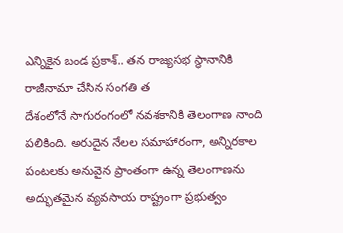ఎన్నికైన బండ ప్రకాశ్.. తన రాజ్యసభ స్థానానికి రాజీనామా చేసిన సంగతి త
దేశంలోనే సాగురంగంలో నవశకానికి తెలంగాణ నాంది పలికింది. అరుదైన నేలల సమాహారంగా, అన్నిరకాల పంటలకు అనువైన ప్రాంతంగా ఉన్న తెలంగాణను అద్భుతమైన వ్యవసాయ రాష్ట్రంగా ప్రభుత్వం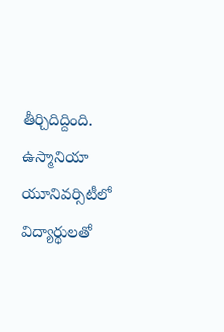తీర్చిదిద్దింది.
ఉస్మానియా యూనివర్సిటీలో విద్యార్థులతో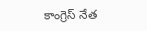కాంగ్రెస్ నేత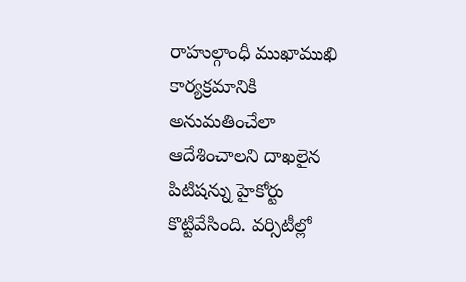రాహుల్గాంధీ ముఖాముఖి కార్యక్రమానికి అనుమతించేలా ఆదేశించాలని దాఖలైన పిటిషన్ను హైకోర్టు కొట్టివేసింది. వర్సిటీల్లో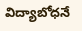విద్యాబోధనే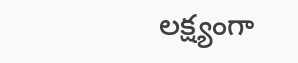లక్ష్యంగా